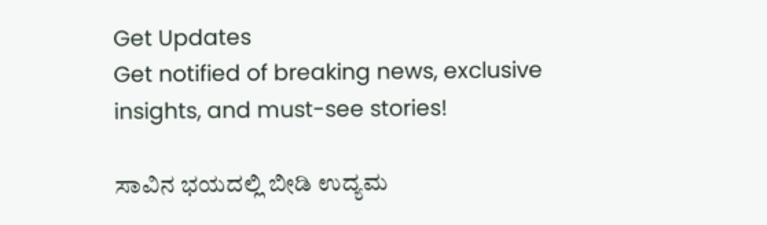Get Updates
Get notified of breaking news, exclusive insights, and must-see stories!

ಸಾವಿನ ಭಯದಲ್ಲಿ ಬೀಡಿ ಉದ್ಯಮ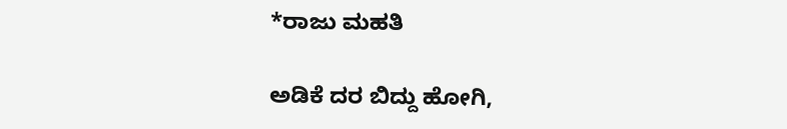*ರಾಜು ಮಹತಿ

ಅಡಿಕೆ ದರ ಬಿದ್ದು ಹೋಗಿ,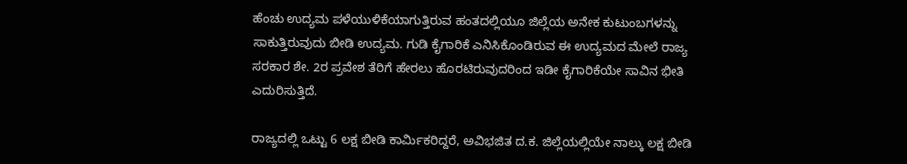ಹೆಂಚು ಉದ್ಯಮ ಪಳೆಯುಳಿಕೆಯಾಗುತ್ತಿರುವ ಹಂತದಲ್ಲಿಯೂ ಜಿಲ್ಲೆಯ ಅನೇಕ ಕುಟುಂಬಗಳನ್ನು ಸಾಕುತ್ತಿರುವುದು ಬೀಡಿ ಉದ್ಯಮ. ಗುಡಿ ಕೈಗಾರಿಕೆ ಎನಿಸಿಕೊಂಡಿರುವ ಈ ಉದ್ಯಮದ ಮೇಲೆ ರಾಜ್ಯ ಸರಕಾರ ಶೇ. 2ರ ಪ್ರವೇಶ ತೆರಿಗೆ ಹೇರಲು ಹೊರಟಿರುವುದರಿಂದ ಇಡೀ ಕೈಗಾರಿಕೆಯೇ ಸಾವಿನ ಭೀತಿ ಎದುರಿಸುತ್ತಿದೆ.

ರಾಜ್ಯದಲ್ಲಿ ಒಟ್ಟು 6 ಲಕ್ಷ ಬೀಡಿ ಕಾರ್ಮಿಕರಿದ್ದರೆ, ಅವಿಭಜಿತ ದ.ಕ. ಜಿಲ್ಲೆಯಲ್ಲಿಯೇ ನಾಲ್ಕು ಲಕ್ಷ ಬೀಡಿ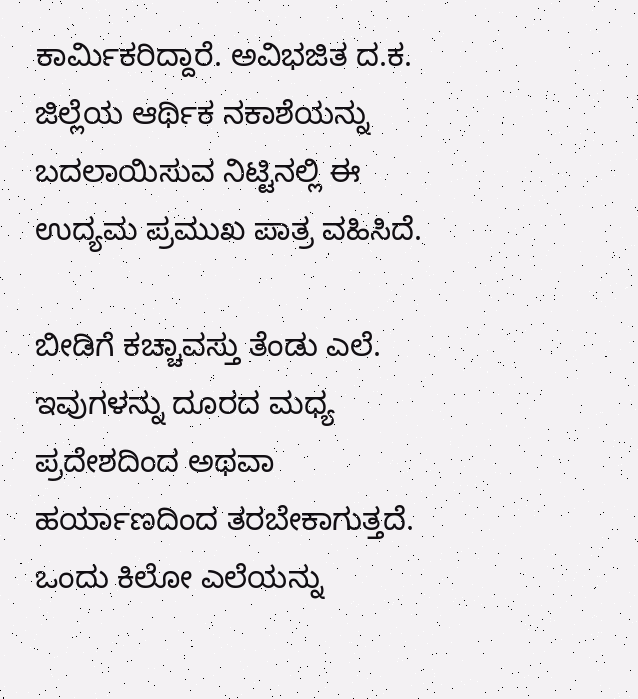ಕಾರ್ಮಿಕರಿದ್ದಾರೆ. ಅವಿಭಜಿತ ದ.ಕ. ಜಿಲ್ಲೆಯ ಆರ್ಥಿಕ ನಕಾಶೆಯನ್ನು ಬದಲಾಯಿಸುವ ನಿಟ್ಟಿನಲ್ಲಿ ಈ ಉದ್ಯಮ ಪ್ರಮುಖ ಪಾತ್ರ ವಹಿಸಿದೆ.

ಬೀಡಿಗೆ ಕಚ್ಚಾವಸ್ತು ತೆಂಡು ಎಲೆ. ಇವುಗಳನ್ನು ದೂರದ ಮಧ್ಯ ಪ್ರದೇಶದಿಂದ ಅಥವಾ ಹರ್ಯಾಣದಿಂದ ತರಬೇಕಾಗುತ್ತದೆ. ಒಂದು ಕಿಲೋ ಎಲೆಯನ್ನು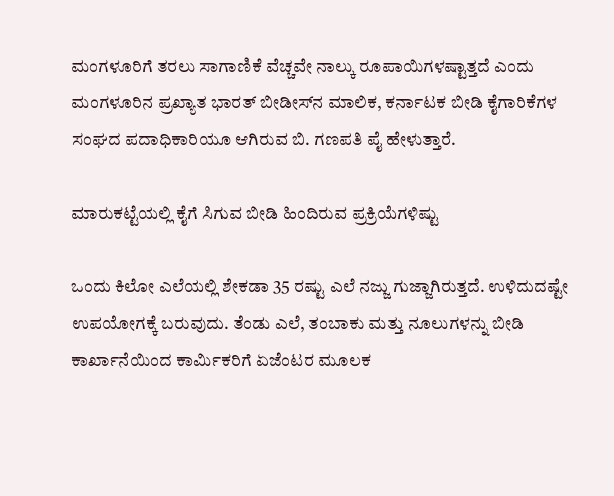ಮಂಗಳೂರಿಗೆ ತರಲು ಸಾಗಾಣಿಕೆ ವೆಚ್ಚವೇ ನಾಲ್ಕು ರೂಪಾಯಿಗಳಷ್ಟಾತ್ತದೆ ಎಂದು ಮಂಗಳೂರಿನ ಪ್ರಖ್ಯಾತ ಭಾರತ್‌ ಬೀಡೀಸ್‌ನ ಮಾಲಿಕ, ಕರ್ನಾಟಕ ಬೀಡಿ ಕೈಗಾರಿಕೆಗಳ ಸಂಘದ ಪದಾಧಿಕಾರಿಯೂ ಆಗಿರುವ ಬಿ. ಗಣಪತಿ ಪೈ ಹೇಳುತ್ತಾರೆ.

ಮಾರುಕಟ್ಟೆಯಲ್ಲಿ ಕೈಗೆ ಸಿಗುವ ಬೀಡಿ ಹಿಂದಿರುವ ಪ್ರಕ್ರಿಯೆಗಳಿಷ್ಟು

ಒಂದು ಕಿಲೋ ಎಲೆಯಲ್ಲಿ ಶೇಕಡಾ 35 ರಷ್ಟು ಎಲೆ ನಜ್ಜು ಗುಜ್ಜಾಗಿರುತ್ತದೆ. ಉಳಿದುದಷ್ಟೇ ಉಪಯೋಗಕ್ಕೆ ಬರುವುದು. ತೆಂಡು ಎಲೆ, ತಂಬಾಕು ಮತ್ತು ನೂಲುಗಳನ್ನು ಬೀಡಿ ಕಾರ್ಖಾನೆಯಿಂದ ಕಾರ್ಮಿಕರಿಗೆ ಏಜೆಂಟರ ಮೂಲಕ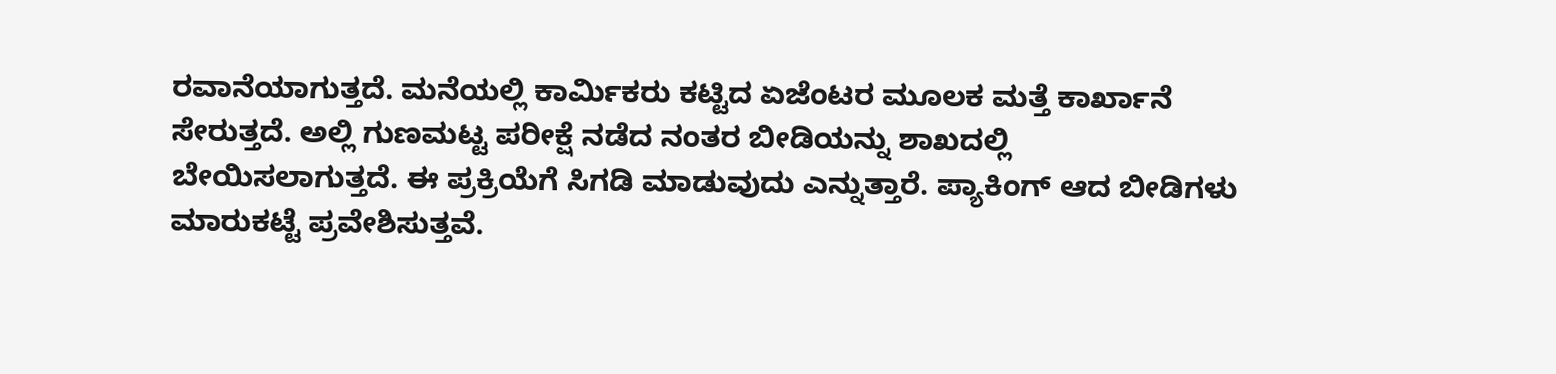ರವಾನೆಯಾಗುತ್ತದೆ. ಮನೆಯಲ್ಲಿ ಕಾರ್ಮಿಕರು ಕಟ್ಟಿದ ಏಜೆಂಟರ ಮೂಲಕ ಮತ್ತೆ ಕಾರ್ಖಾನೆ ಸೇರುತ್ತದೆ. ಅಲ್ಲಿ ಗುಣಮಟ್ಟ ಪರೀಕ್ಷೆ ನಡೆದ ನಂತರ ಬೀಡಿಯನ್ನು ಶಾಖದಲ್ಲಿ ಬೇಯಿಸಲಾಗುತ್ತದೆ. ಈ ಪ್ರಕ್ರಿಯೆಗೆ ಸಿಗಡಿ ಮಾಡುವುದು ಎನ್ನುತ್ತಾರೆ. ಪ್ಯಾಕಿಂಗ್‌ ಆದ ಬೀಡಿಗಳು ಮಾರುಕಟ್ಟೆ ಪ್ರವೇಶಿಸುತ್ತವೆ.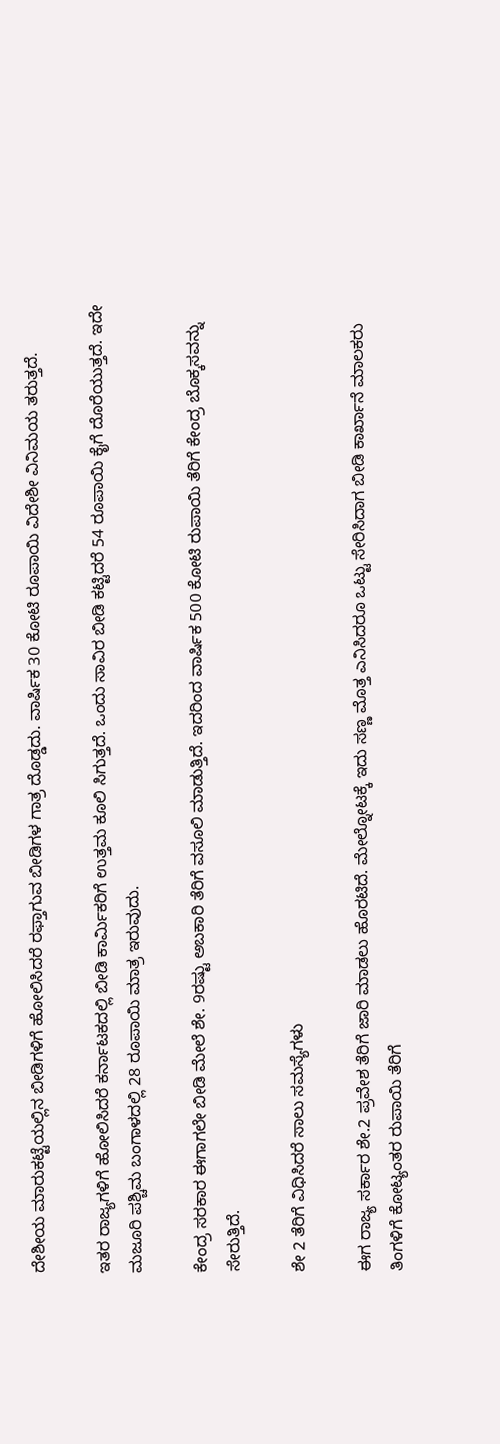ದೇಶೀಯ ಮಾರುಕಟ್ಟೆಯಲ್ಲಿನ ಬೀಡಿಗಳಿಗೆ ಹೋಲಿಸಿದರೆ ರಫ್ತಾಗುವ ಬೀಡಿಗಳ ಗಾತ್ರ ದೊಡ್ಡದು. ವಾರ್ಷಿಕ 30 ಕೋಟಿ ರೂಪಾಯಿ ವಿದೇಶೀ ವಿನಿಮಯ ತರುತ್ತದೆ.

ಇತರ ರಾಜ್ಯಗಳಿಗೆ ಹೋಲಿಸಿದರೆ ಕರ್ನಾಟಕದಲ್ಲಿ ಬೀಡಿ ಕಾರ್ಮಿಕರಿಗೆ ಉತ್ತಮ ಕೂಲಿ ಸಿಗುತ್ತದೆ. ಒಂದು ಸಾವಿರ ಬೀಡಿ ಕಟ್ಟಿದರೆ 54 ರೂಪಾಯಿ ಕೈಗೆ ದೊರೆಯುತ್ತದೆ. ಇದೇ ಮಜೂರಿ ಪಶ್ಚಿಮ ಬಂಗಾಳದಲ್ಲಿ 28 ರೂಪಾಯಿ ಮಾತ್ರ ಇರುವುದು.

ಕೇಂದ್ರ ಸರಕಾರ ಈಗಾಗಲೇ ಬೀಡಿ ಮೇಲೆ ಶೇ. 9ರಷ್ಟು ಅಬಕಾರಿ ತೆರಿಗೆ ವಸೂಲಿ ಮಾಡುತ್ತಿದೆ. ಇದರಿಂದ ವಾರ್ಷಿಕ 500 ಕೋಟಿ ರುಪಾಯಿ ತೆರಿಗೆ ಕೇಂದ್ರ ಬೊಕ್ಕಸವನ್ನು ಸೇರುತ್ತಿದೆ.

ಶೇ 2 ತೆರಿಗೆ ವಿಧಿಸಿದರೆ ಸಾಲು ಸಮಸ್ಯೆಗಳು

ಈಗ ರಾಜ್ಯ ಸರ್ಕಾರ ಶೇ.2 ಪ್ರವೇಶ ತೆರಿಗೆ ಜಾರಿ ಮಾಡಲು ಹೊರಟಿದೆ. ಮೇಲ್ನೋಟಕ್ಕೆ ಇದು ಸಣ್ಣ ಮೊತ್ತ ಎನಿಸಿದರೂ ಒಟ್ಟು ಸೇರಿಸಿದಾಗ ಬೀಡಿ ಕಾರ್ಖಾನೆ ಮಾಲಕರು ತಿಂಗಳಿಗೆ ಕೋಟ್ಯಂತರ ರುಪಾಯಿ ತೆರಿಗೆ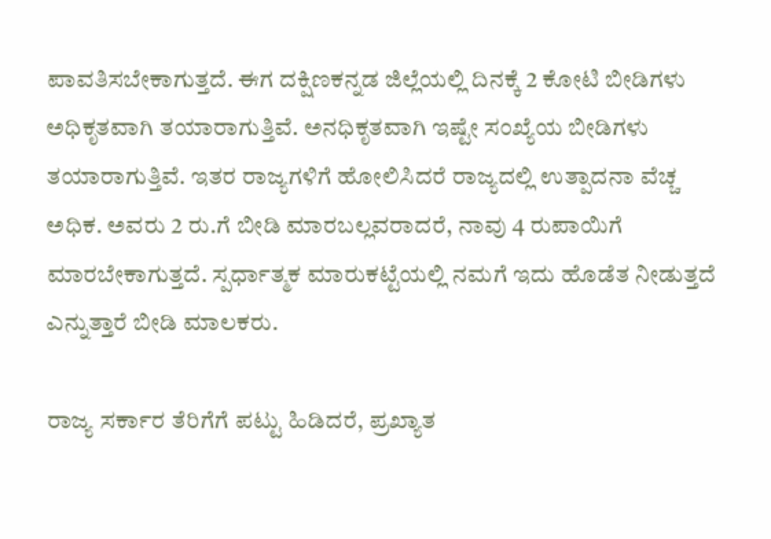ಪಾವತಿಸಬೇಕಾಗುತ್ತದೆ. ಈಗ ದಕ್ಷಿಣಕನ್ನಡ ಜಿಲ್ಲೆಯಲ್ಲಿ ದಿನಕ್ಕೆ 2 ಕೋಟಿ ಬೀಡಿಗಳು ಅಧಿಕೃತವಾಗಿ ತಯಾರಾಗುತ್ತಿವೆ. ಅನಧಿಕೃತವಾಗಿ ಇಷ್ಟೇ ಸಂಖ್ಯೆಯ ಬೀಡಿಗಳು ತಯಾರಾಗುತ್ತಿವೆ. ಇತರ ರಾಜ್ಯಗಳಿಗೆ ಹೋಲಿಸಿದರೆ ರಾಜ್ಯದಲ್ಲಿ ಉತ್ಪಾದನಾ ವೆಚ್ಚ ಅಧಿಕ. ಅವರು 2 ರು.ಗೆ ಬೀಡಿ ಮಾರಬಲ್ಲವರಾದರೆ, ನಾವು 4 ರುಪಾಯಿಗೆ ಮಾರಬೇಕಾಗುತ್ತದೆ. ಸ್ಪರ್ಧಾತ್ಮಕ ಮಾರುಕಟ್ಟೆಯಲ್ಲಿ ನಮಗೆ ಇದು ಹೊಡೆತ ನೀಡುತ್ತದೆ ಎನ್ನುತ್ತಾರೆ ಬೀಡಿ ಮಾಲಕರು.

ರಾಜ್ಯ ಸರ್ಕಾರ ತೆರಿಗೆಗೆ ಪಟ್ಟು ಹಿಡಿದರೆ, ಪ್ರಖ್ಯಾತ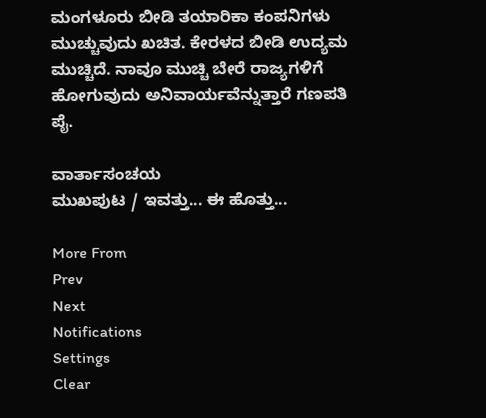ಮಂಗಳೂರು ಬೀಡಿ ತಯಾರಿಕಾ ಕಂಪನಿಗಳು ಮುಚ್ಚುವುದು ಖಚಿತ. ಕೇರಳದ ಬೀಡಿ ಉದ್ಯಮ ಮುಚ್ಚಿದೆ. ನಾವೂ ಮುಚ್ಚಿ ಬೇರೆ ರಾಜ್ಯಗಳಿಗೆ ಹೋಗುವುದು ಅನಿವಾರ್ಯವೆನ್ನುತ್ತಾರೆ ಗಣಪತಿ ಪೈ.

ವಾರ್ತಾಸಂಚಯ
ಮುಖಪುಟ / ಇವತ್ತು... ಈ ಹೊತ್ತು...

More From
Prev
Next
Notifications
Settings
Clear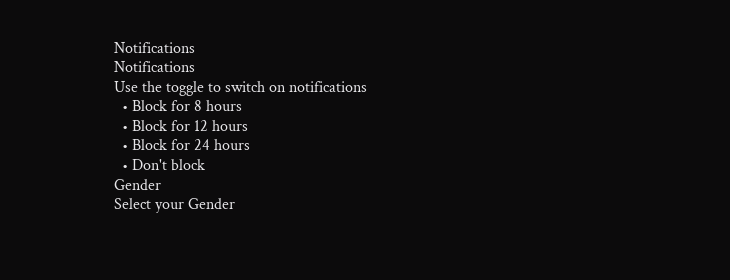Notifications
Notifications
Use the toggle to switch on notifications
  • Block for 8 hours
  • Block for 12 hours
  • Block for 24 hours
  • Don't block
Gender
Select your Gender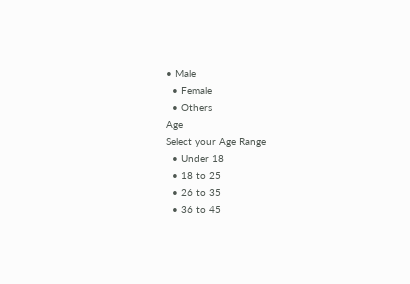• Male
  • Female
  • Others
Age
Select your Age Range
  • Under 18
  • 18 to 25
  • 26 to 35
  • 36 to 45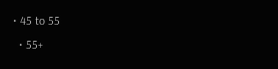• 45 to 55
  • 55+